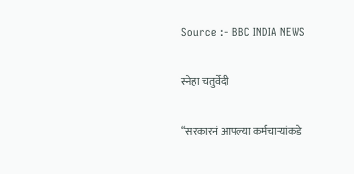Source :- BBC INDIA NEWS

स्नेहा चतुर्वेदी

“सरकारनं आपल्या कर्मचाऱ्यांकडे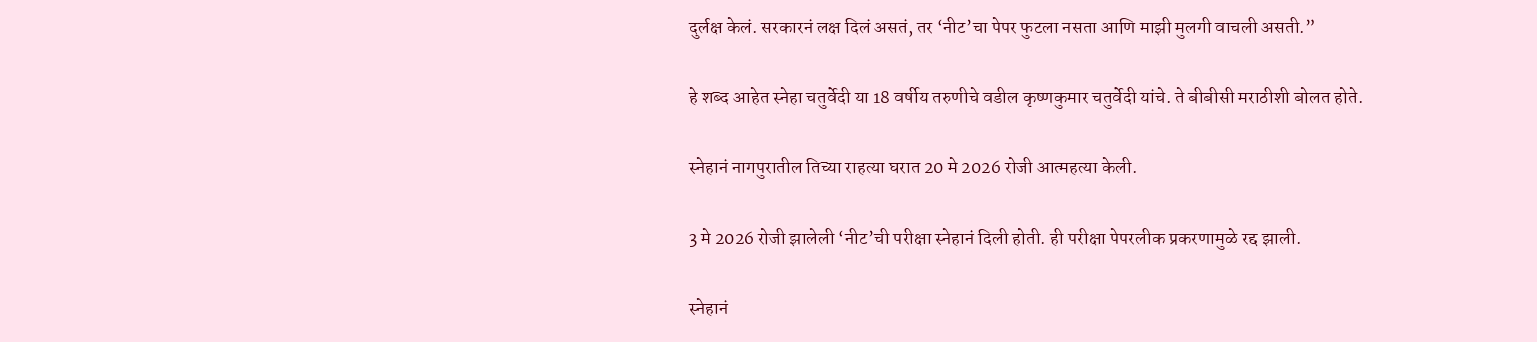दुर्लक्ष केलं. सरकारनं लक्ष दिलं असतं, तर ‘नीट’चा पेपर फुटला नसता आणि माझी मुलगी वाचली असती.”

हे शब्द आहेत स्नेहा चतुर्वेदी या 18 वर्षीय तरुणीचे वडील कृष्णकुमार चतुर्वेदी यांचे. ते बीबीसी मराठीशी बोलत होते.

स्नेहानं नागपुरातील तिच्या राहत्या घरात 20 मे 2026 रोजी आत्महत्या केली.

3 मे 2026 रोजी झालेली ‘नीट’ची परीक्षा स्नेहानं दिली होती. ही परीक्षा पेपरलीक प्रकरणामुळे रद्द झाली.

स्नेहानं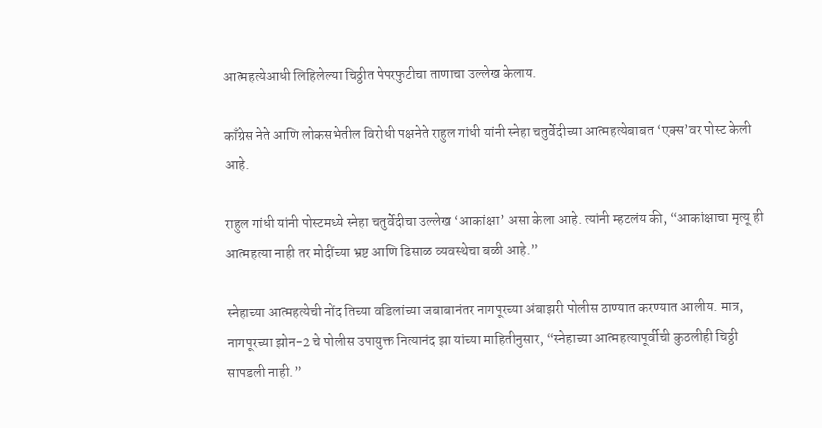आत्महत्येआधी लिहिलेल्या चिठ्ठीत पेपरफुटीचा ताणाचा उल्लेख केलाय.

काँग्रेस नेते आणि लोकसभेतील विरोधी पक्षनेते राहुल गांधी यांनी स्नेहा चतुर्वेदीच्या आत्महत्येबाबत ‘एक्स’वर पोस्ट केली आहे.

राहुल गांधी यांनी पोस्टमध्ये स्नेहा चतुर्वेदीचा उल्लेख ‘आकांक्षा’ असा केला आहे. त्यांनी म्हटलंय की, “आकांक्षाचा मृत्यू ही आत्महत्या नाही तर मोदींच्या भ्रष्ट आणि ढिसाळ व्यवस्थेचा बळी आहे.”

स्नेहाच्या आत्महत्येची नोंद तिच्या वडिलांच्या जबाबानंतर नागपूरच्या अंबाझरी पोलीस ठाण्यात करण्यात आलीय. मात्र, नागपूरच्या झोन-2 चे पोलीस उपायुक्त नित्यानंद झा यांच्या माहितीनुसार, “स्नेहाच्या आत्महत्यापूर्वीची कुठलीही चिठ्ठी सापडली नाही.”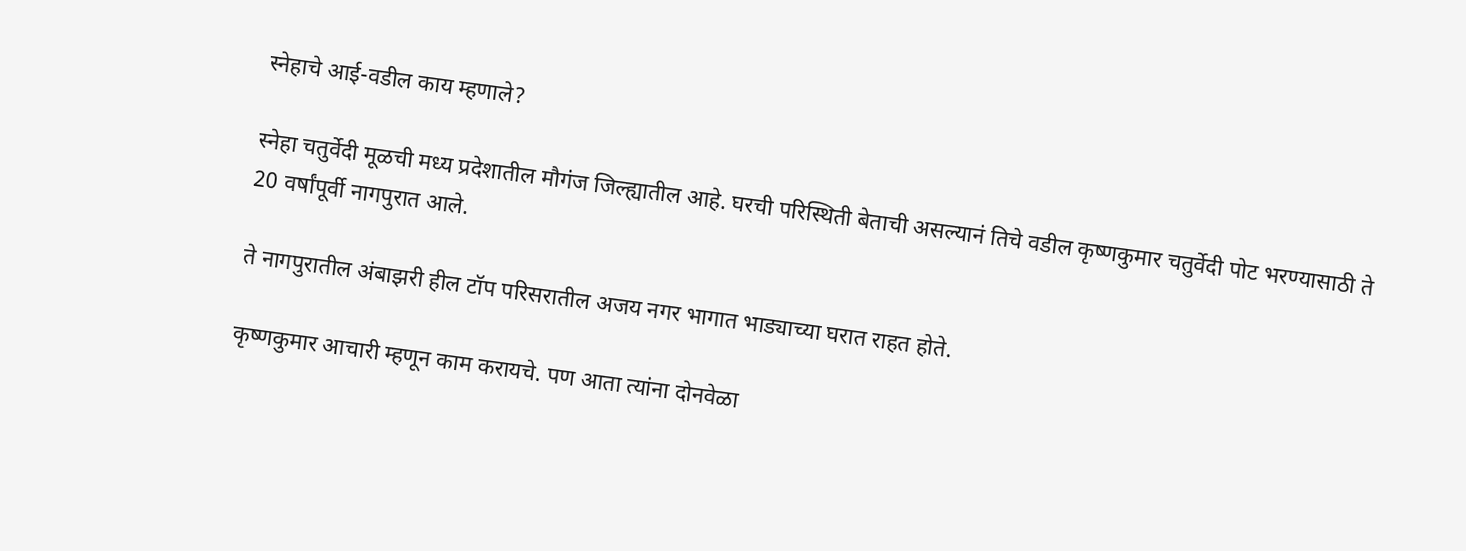स्नेहाचे आई-वडील काय म्हणाले?

स्नेहा चतुर्वेदी मूळची मध्य प्रदेशातील मौगंज जिल्ह्यातील आहे. घरची परिस्थिती बेताची असल्यानं तिचे वडील कृष्णकुमार चतुर्वेदी पोट भरण्यासाठी ते 20 वर्षांपूर्वी नागपुरात आले.

ते नागपुरातील अंबाझरी हील टॉप परिसरातील अजय नगर भागात भाड्याच्या घरात राहत होते.

कृष्णकुमार आचारी म्हणून काम करायचे. पण आता त्यांना दोनवेळा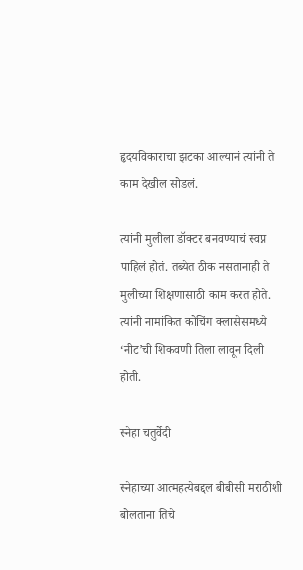हृदयविकाराचा झटका आल्यानं त्यांनी ते काम देखील सोडलं.

त्यांनी मुलीला डॉक्टर बनवण्याचं स्वप्न पाहिलं होतं. तब्येत ठीक नसतानाही ते मुलीच्या शिक्षणासाठी काम करत होते. त्यांनी नामांकित कोचिंग क्लासेसमध्ये ‘नीट’ची शिकवणी तिला लावून दिली होती.

स्नेहा चतुर्वेदी

स्नेहाच्या आत्महत्येबद्दल बीबीसी मराठीशी बोलताना तिचे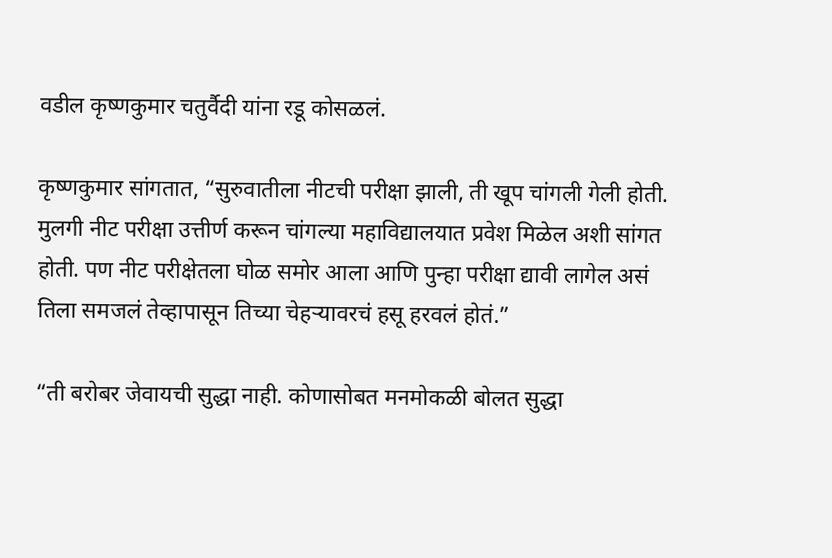वडील कृष्णकुमार चतुर्वैदी यांना रडू कोसळलं.

कृष्णकुमार सांगतात, “सुरुवातीला नीटची परीक्षा झाली, ती खूप चांगली गेली होती. मुलगी नीट परीक्षा उत्तीर्ण करून चांगल्या महाविद्यालयात प्रवेश मिळेल अशी सांगत होती. पण नीट परीक्षेतला घोळ समोर आला आणि पुन्हा परीक्षा द्यावी लागेल असं तिला समजलं तेव्हापासून तिच्या चेहऱ्यावरचं हसू हरवलं होतं.”

“ती बरोबर जेवायची सुद्धा नाही. कोणासोबत मनमोकळी बोलत सुद्धा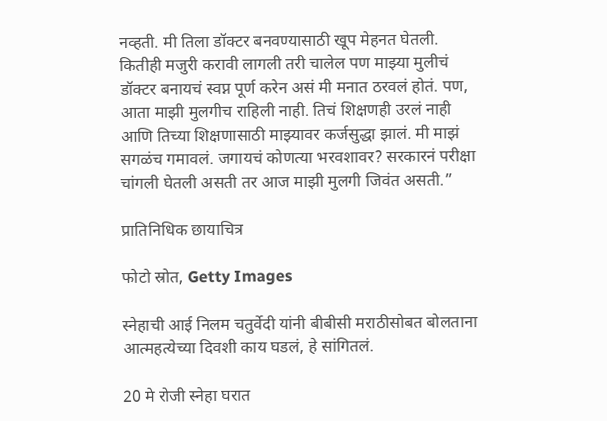नव्हती. मी तिला डॉक्टर बनवण्यासाठी खूप मेहनत घेतली. कितीही मजुरी करावी लागली तरी चालेल पण माझ्या मुलीचं डॉक्टर बनायचं स्वप्न पूर्ण करेन असं मी मनात ठरवलं होतं. पण, आता माझी मुलगीच राहिली नाही. तिचं शिक्षणही उरलं नाही आणि तिच्या शिक्षणासाठी माझ्यावर कर्जसुद्धा झालं. मी माझं सगळंच गमावलं. जगायचं कोणत्या भरवशावर? सरकारनं परीक्षा चांगली घेतली असती तर आज माझी मुलगी जिवंत असती.”

प्रातिनिधिक छायाचित्र

फोटो स्रोत, Getty Images

स्नेहाची आई निलम चतुर्वेदी यांनी बीबीसी मराठीसोबत बोलताना आत्महत्येच्या दिवशी काय घडलं, हे सांगितलं.

20 मे रोजी स्नेहा घरात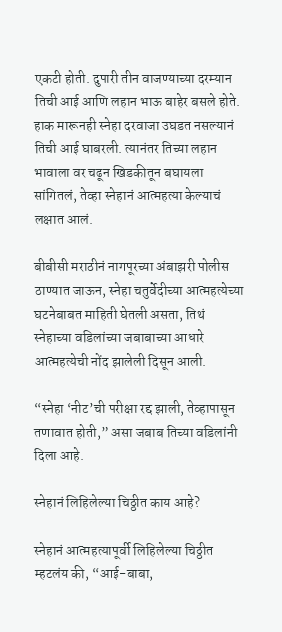एकटी होती. दुपारी तीन वाजण्याच्या दरम्यान तिची आई आणि लहान भाऊ बाहेर बसले होते. हाक मारूनही स्नेहा दरवाजा उघडत नसल्यानं तिची आई घाबरली. त्यानंतर तिच्या लहान भावाला वर चढून खिडकीतून बघायला सांगितलं, तेव्हा स्नेहानं आत्महत्या केल्याचं लक्षात आलं.

बीबीसी मराठीनं नागपूरच्या अंबाझरी पोलीस ठाण्यात जाऊन, स्नेहा चतुर्वेदीच्या आत्महत्येच्या घटनेबाबत माहिती घेतली असता, तिथं स्नेहाच्या वडिलांच्या जबाबाच्या आधारे आत्महत्येची नोंद झालेली दिसून आली.

“स्नेहा ‘नीट’ची परीक्षा रद्द झाली, तेव्हापासून तणावात होती,” असा जबाब तिच्या वडिलांनी दिला आहे.

स्नेहानं लिहिलेल्या चिठ्ठीत काय आहे?

स्नेहानं आत्महत्यापूर्वी लिहिलेल्या चिठ्ठीत म्हटलंय की, “आई-बाबा,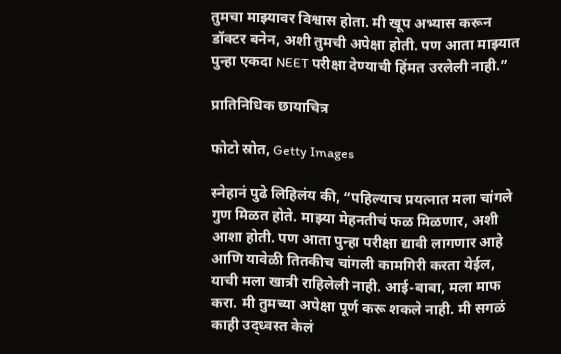तुमचा माझ्यावर विश्वास होता. मी खूप अभ्यास करून डॉक्टर बनेन, अशी तुमची अपेक्षा होती. पण आता माझ्यात पुन्हा एकदा NEET परीक्षा देण्याची हिंमत उरलेली नाही.”

प्रातिनिधिक छायाचित्र

फोटो स्रोत, Getty Images

स्नेहानं पुढे लिहिलंय की, “पहिल्याच प्रयत्नात मला चांगले गुण मिळत होते. माझ्या मेहनतीचं फळ मिळणार, अशी आशा होती. पण आता पुन्हा परीक्षा द्यावी लागणार आहे आणि यावेळी तितकीच चांगली कामगिरी करता येईल, याची मला खात्री राहिलेली नाही. आई-बाबा, मला माफ करा. मी तुमच्या अपेक्षा पूर्ण करू शकले नाही. मी सगळं काही उद्ध्वस्त केलं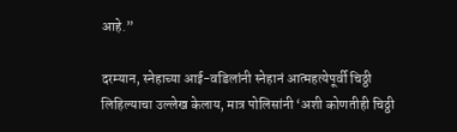आहे.”

दरम्यान, स्नेहाच्या आई-वडिलांनी स्नेहानं आत्महत्येपूर्वी चिठ्ठी लिहिल्याचा उल्लेख केलाय, मात्र पोलिसांनी ‘अशी कोणतीही चिठ्ठी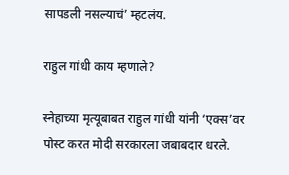सापडली नसल्याचं’ म्हटलंय.

राहुल गांधी काय म्हणाले?

स्नेहाच्या मृत्यूबाबत राहुल गांधी यांनी ‘एक्स’वर पोस्ट करत मोदी सरकारला जबाबदार धरले.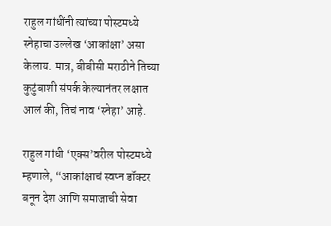राहुल गांधींनी त्यांच्या पोस्टमध्ये स्नेहाचा उल्लेख ‘आकांक्षा’ असा केलाय. मात्र, बीबीसी मराठीने तिच्या कुटुंबाशी संपर्क केल्यानंतर लक्षात आलं की, तिचं नाव ‘स्नेहा’ आहे.

राहुल गांधी ‘एक्स’वरील पोस्टमध्ये म्हणाले, “आकांक्षाचं स्वप्न डॉक्टर बनून देश आणि समाजाची सेवा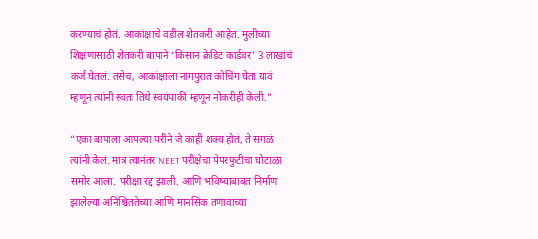करण्याचं होतं. आकांक्षाचे वडील शेतकरी आहेत. मुलीच्या शिक्षणासाठी शेतकरी बापाने ‘किसान क्रेडिट कार्डवर’ 3 लाखांचं कर्ज घेतलं. तसेच, आकांक्षाला नागपुरात कोचिंग घेता यावं म्हणून त्यांनी स्वतः तिथे स्वयंपाकी म्हणून नोकरीही केली.”

“एका बापाला आपल्या परीने जे काही शक्य होतं, ते सगळं त्यांनी केलं. मात्र त्यानंतर NEET परीक्षेचा पेपरफुटीचा घोटाळा समोर आला. परीक्षा रद्द झाली. आणि भविष्याबाबत निर्माण झालेल्या अनिश्चिततेच्या आणि मानसिक तणावाच्या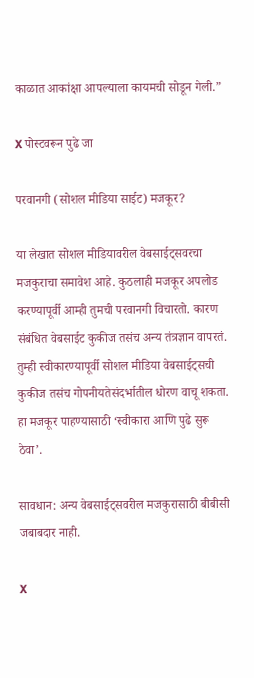काळात आकांक्षा आपल्याला कायमची सोडून गेली.”

X पोस्टवरून पुढे जा

परवानगी (सोशल मीडिया साईट) मजकूर?

या लेखात सोशल मीडियावरील वेबसाईट्सवरचा मजकुराचा समावेश आहे. कुठलाही मजकूर अपलोड करण्यापूर्वी आम्ही तुमची परवानगी विचारतो. कारण संबंधित वेबसाईट कुकीज तसंच अन्य तंत्रज्ञान वापरतं. तुम्ही स्वीकारण्यापूर्वी सोशल मीडिया वेबसाईट्सची कुकीज तसंच गोपनीयतेसंदर्भातील धोरण वाचू शकता. हा मजकूर पाहण्यासाठी ‘स्वीकारा आणि पुढे सुरू ठेवा’.

सावधान: अन्य वेबसाईट्सवरील मजकुरासाठी बीबीसी जबाबदार नाही.

X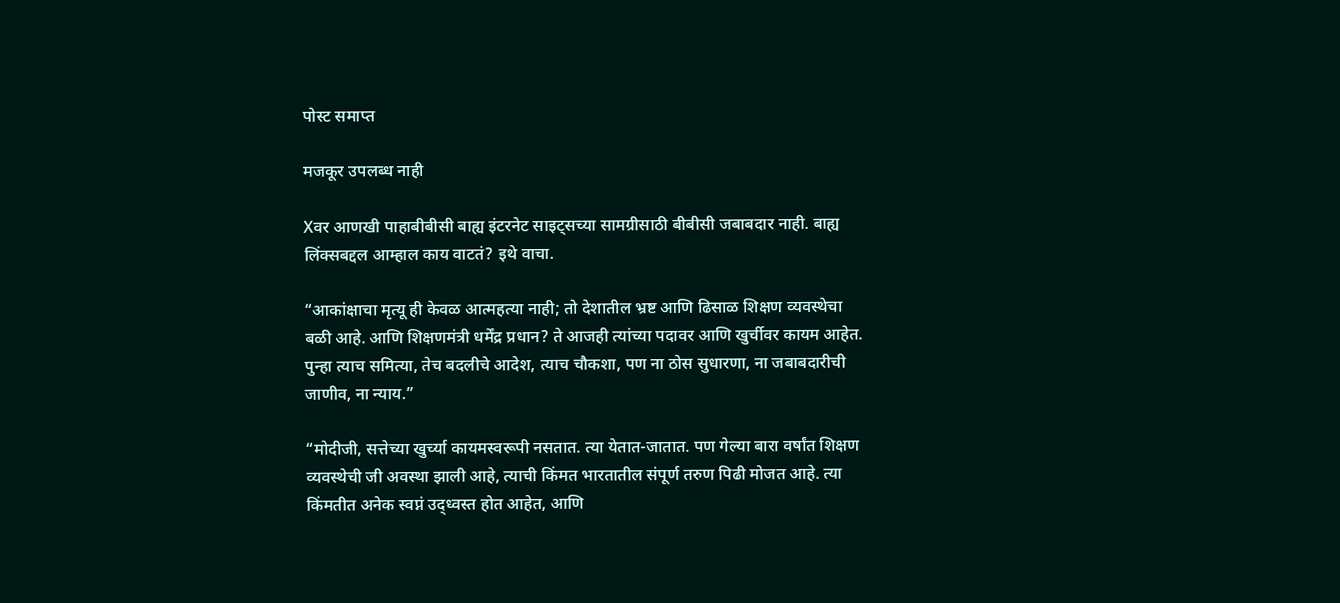पोस्ट समाप्त

मजकूर उपलब्ध नाही

Xवर आणखी पाहाबीबीसी बाह्य इंटरनेट साइट्सच्या सामग्रीसाठी बीबीसी जबाबदार नाही. बाह्य लिंक्सबद्दल आम्हाल काय वाटतं? इथे वाचा.

“आकांक्षाचा मृत्यू ही केवळ आत्महत्या नाही; तो देशातील भ्रष्ट आणि ढिसाळ शिक्षण व्यवस्थेचा बळी आहे. आणि शिक्षणमंत्री धर्मेंद्र प्रधान? ते आजही त्यांच्या पदावर आणि खुर्चीवर कायम आहेत. पुन्हा त्याच समित्या, तेच बदलीचे आदेश, त्याच चौकशा, पण ना ठोस सुधारणा, ना जबाबदारीची जाणीव, ना न्याय.”

“मोदीजी, सत्तेच्या खुर्च्या कायमस्वरूपी नसतात. त्या येतात-जातात. पण गेल्या बारा वर्षांत शिक्षण व्यवस्थेची जी अवस्था झाली आहे, त्याची किंमत भारतातील संपूर्ण तरुण पिढी मोजत आहे. त्या किंमतीत अनेक स्वप्नं उद्ध्वस्त होत आहेत, आणि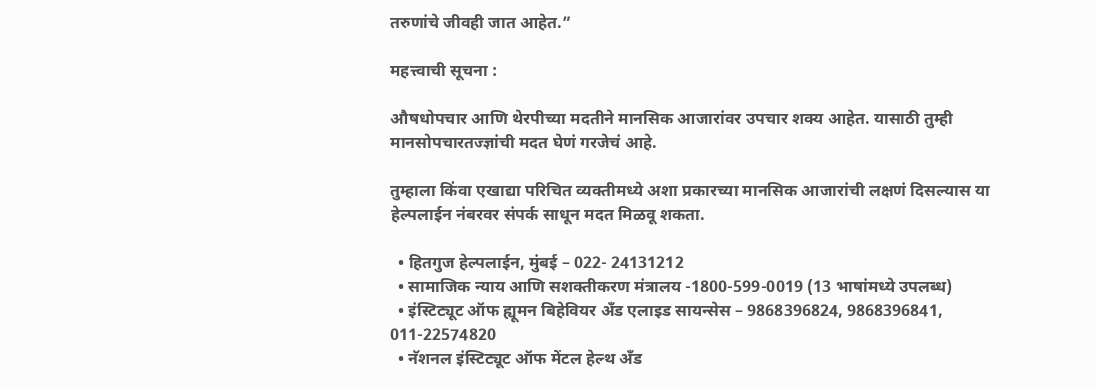तरुणांचे जीवही जात आहेत.”

महत्त्वाची सूचना :

औषधोपचार आणि थेरपीच्या मदतीने मानसिक आजारांवर उपचार शक्य आहेत. यासाठी तुम्ही मानसोपचारतज्ज्ञांची मदत घेणं गरजेचं आहे.

तुम्हाला किंवा एखाद्या परिचित व्यक्तीमध्ये अशा प्रकारच्या मानसिक आजारांची लक्षणं दिसल्यास या हेल्पलाईन नंबरवर संपर्क साधून मदत मिळवू शकता.

  • हितगुज हेल्पलाईन, मुंबई – 022- 24131212
  • सामाजिक न्याय आणि सशक्तीकरण मंत्रालय -1800-599-0019 (13 भाषांमध्ये उपलब्ध)
  • इंस्टिट्यूट ऑफ ह्यूमन बिहेवियर अँड एलाइड सायन्सेस – 9868396824, 9868396841, 011-22574820
  • नॅशनल इंस्टिट्यूट ऑफ मेंटल हेल्थ अँड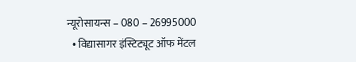न्यूरोसायन्स – 080 – 26995000
  • विद्यासागर इंस्टिट्यूट ऑफ मेंटल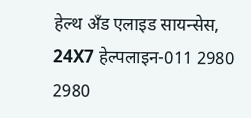हेल्थ अँड एलाइड सायन्सेस, 24X7 हेल्पलाइन-011 2980 2980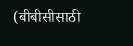(बीबीसीसाठी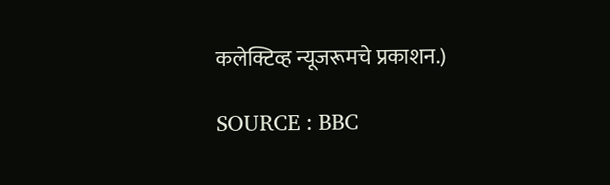कलेक्टिव्ह न्यूजरूमचे प्रकाशन.)

SOURCE : BBC